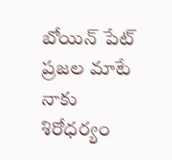బోయిన్ పేట్ ప్రజల మాటే నాకు శిరోధర్యం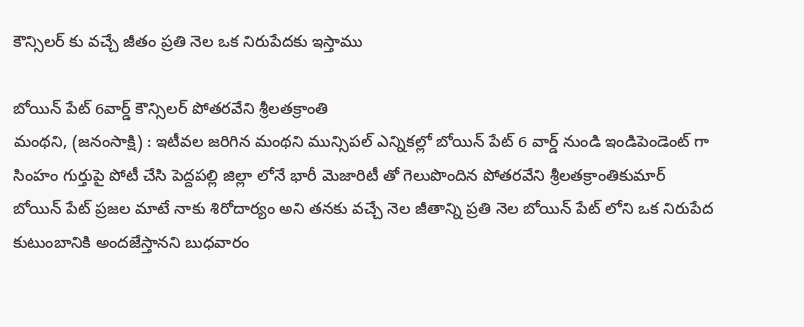కౌన్సిలర్ కు వచ్చే జీతం ప్రతి నెల ఒక నిరుపేదకు ఇస్తాము

బోయిన్ పేట్ 6వార్డ్ కౌన్సిలర్ పోతరవేని శ్రీలతక్రాంతి
మంథని, (జనంసాక్షి) : ఇటీవల జరిగిన మంథని మున్సిపల్ ఎన్నికల్లో బోయిన్ పేట్ 6 వార్డ్ నుండి ఇండిపెండెంట్ గా సింహం గుర్తుపై పోటీ చేసి పెద్దపల్లి జిల్లా లోనే భారీ మెజారిటీ తో గెలుపొందిన పోతరవేని శ్రీలతక్రాంతికుమార్ బోయిన్ పేట్ ప్రజల మాటే నాకు శిరోదార్యం అని తనకు వచ్చే నెల జీతాన్ని ప్రతి నెల బోయిన్ పేట్ లోని ఒక నిరుపేద కుటుంబానికి అందజేస్తానని బుధవారం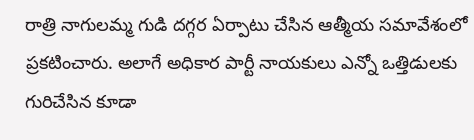రాత్రి నాగులమ్మ గుడి దగ్గర ఏర్పాటు చేసిన ఆత్మీయ సమావేశంలో ప్రకటించారు. అలాగే అధికార పార్టీ నాయకులు ఎన్నో ఒత్తిడులకు గురిచేసిన కూడా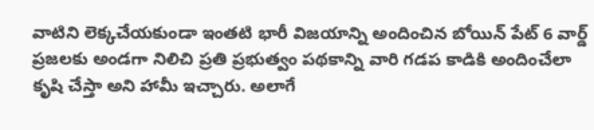వాటిని లెక్కచేయకుండా ఇంతటి భారీ విజయాన్ని అందించిన బోయిన్ పేట్ 6 వార్డ్ ప్రజలకు అండగా నిలిచి ప్రతి ప్రభుత్వం పథకాన్ని వారి గడప కాడికి అందించేలా కృషి చేస్తా అని హామీ ఇచ్చారు. అలాగే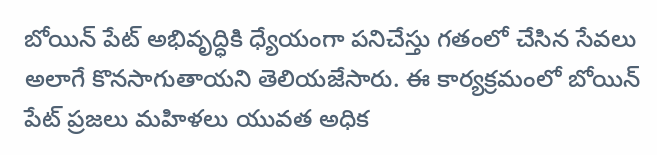బోయిన్ పేట్ అభివృద్ధికి ధ్యేయంగా పనిచేస్తు గతంలో చేసిన సేవలు అలాగే కొనసాగుతాయని తెలియజేసారు. ఈ కార్యక్రమంలో బోయిన్ పేట్ ప్రజలు మహిళలు యువత అధిక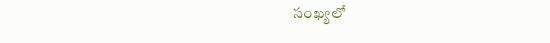సంఖ్యలో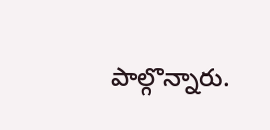పాల్గొన్నారు.